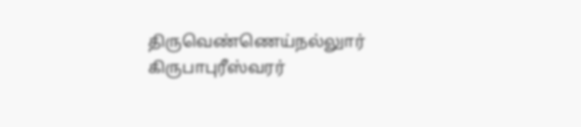திருவெண்ணெய்நல்லுார் கிருபாபுரீஸ்வரர்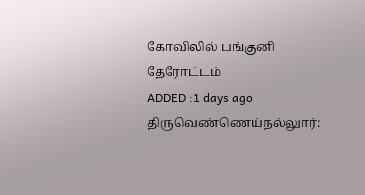கோவிலில் பங்குனி தேரோட்டம்
ADDED :1 days ago
திருவெண்ணெய்நல்லுார்: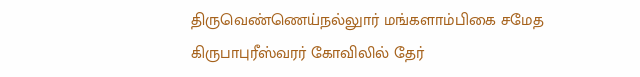திருவெண்ணெய்நல்லுார் மங்களாம்பிகை சமேத கிருபாபுரீஸ்வரர் கோவிலில் தேர்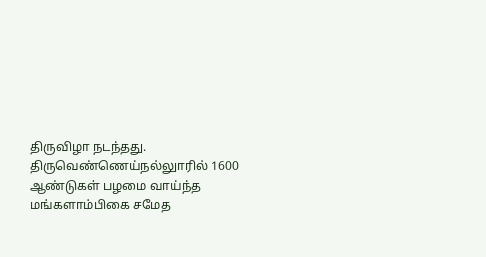திருவிழா நடந்தது. திருவெண்ணெய்நல்லுாரில் 1600 ஆண்டுகள் பழமை வாய்ந்த மங்களாம்பிகை சமேத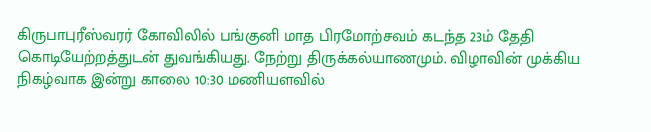கிருபாபுரீஸ்வரர் கோவிலில் பங்குனி மாத பிரமோற்சவம் கடந்த 23ம் தேதி கொடியேற்றத்துடன் துவங்கியது. நேற்று திருக்கல்யாணமும். விழாவின் முக்கிய நிகழ்வாக இன்று காலை 10:30 மணியளவில்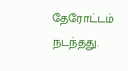தேரோட்டம் நடந்தது.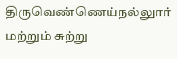திருவெண்ணெய்நல்லுார் மற்றும் சுற்று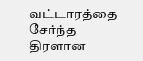வட்டாரத்தை சேர்ந்த திரளான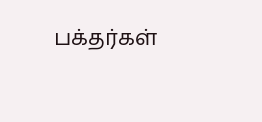பக்தர்கள்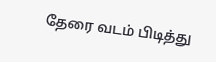தேரை வடம் பிடித்து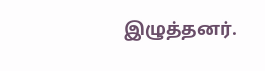இழுத்தனர்.